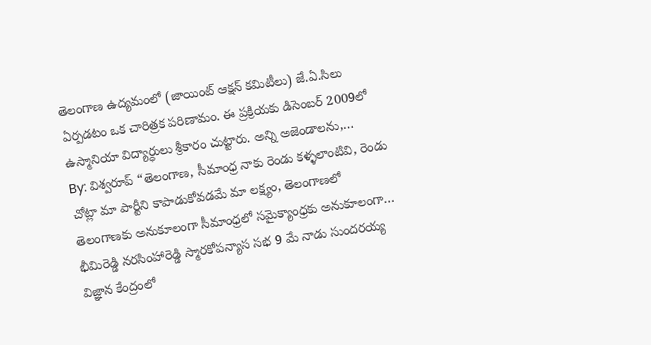తెలంగాణ ఉద్యమంలో (జాయింట్ ఆక్షన్ కమిటీలు) జే.ఏ.సిలు ఏర్పడటం ఒక చారిత్రక పరిణామం. ఈ ప్రక్రియకు డిసెంబర్ 2009లో ఉస్మానియా విద్యార్ధులు శ్రీకారం చుట్టారు. అన్ని అజెండాలను,…
By: విశ్వరూప్ “తెలంగాణ, సీమాంధ్ర నాకు రెండు కళ్ళలాంటివి, రెండు చోట్లా మా పార్టీని కాపాడుకోవడమే మా లక్ష్యం, తెలంగాణలో తెలంగాణకు అనుకూలంగా సీమాంధ్రలో సమైక్యాంధ్రకు అనుకూలంగా…
భీమిరెడ్డి నరసింహారెడ్డి స్మారకోపన్యాస సభ 9 మే నాడు సుందరయ్య విజ్ఞాన కేంద్రంలో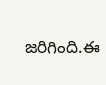జరిగింది.ఈ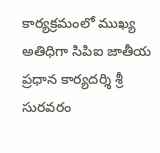కార్యక్రమంలో ముఖ్య అతిధిగా సిపిఐ జాతీయ ప్రధాన కార్యదర్శి శ్రీ సురవరం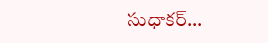సుధాకర్…